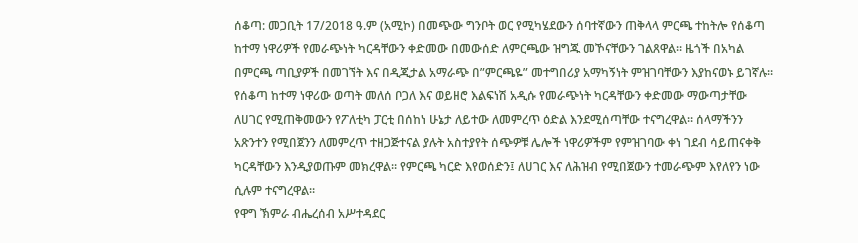ሰቆጣ: መጋቢት 17/2018 ዓ.ም (አሚኮ) በመጭው ግንቦት ወር የሚካሄደውን ሰባተኛውን ጠቅላላ ምርጫ ተከትሎ የሰቆጣ ከተማ ነዋሪዎች የመራጭነት ካርዳቸውን ቀድመው በመውሰድ ለምርጫው ዝግጁ መኾናቸውን ገልጸዋል። ዜጎች በአካል በምርጫ ጣቢያዎች በመገኘት እና በዲጂታል አማራጭ በ”ምርጫዬ” መተግበሪያ አማካኝነት ምዝገባቸውን እያከናወኑ ይገኛሉ።
የሰቆጣ ከተማ ነዋሪው ወጣት መለሰ ቦጋለ እና ወይዘሮ እልፍነሽ አዲሱ የመራጭነት ካርዳቸውን ቀድመው ማውጣታቸው ለሀገር የሚጠቅመውን የፖለቲካ ፓርቲ በሰከነ ሁኔታ ለይተው ለመምረጥ ዕድል እንደሚሰጣቸው ተናግረዋል። ሰላማችንን አጽንተን የሚበጀንን ለመምረጥ ተዘጋጅተናል ያሉት አስተያየት ሰጭዎቹ ሌሎች ነዋሪዎችም የምዝገባው ቀነ ገደብ ሳይጠናቀቅ ካርዳቸውን እንዲያወጡም መክረዋል። የምርጫ ካርድ እየወሰድን፤ ለሀገር እና ለሕዝብ የሚበጀውን ተመራጭም እየለየን ነው ሲሉም ተናግረዋል።
የዋግ ኽምራ ብሔረሰብ አሥተዳደር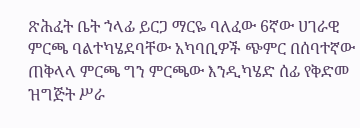ጽሕፈት ቤት ኀላፊ ይርጋ ማርዬ ባለፈው 6ኛው ሀገራዊ ምርጫ ባልተካሄደባቸው አካባቢዎች ጭምር በሰባተኛው ጠቅላላ ምርጫ ግን ምርጫው እንዲካሄድ ሰፊ የቅድመ ዝግጅት ሥራ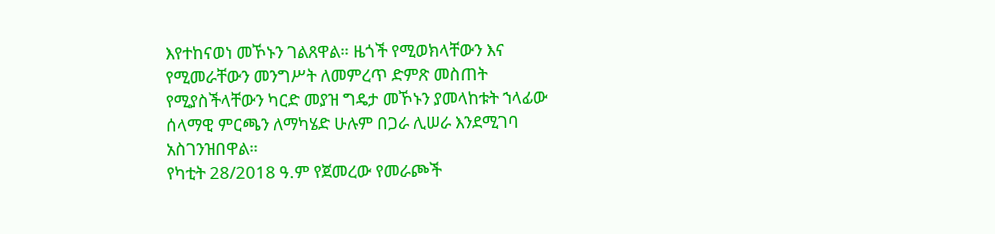እየተከናወነ መኾኑን ገልጸዋል። ዜጎች የሚወክላቸውን እና የሚመራቸውን መንግሥት ለመምረጥ ድምጽ መስጠት የሚያስችላቸውን ካርድ መያዝ ግዴታ መኾኑን ያመላከቱት ኀላፊው ሰላማዊ ምርጫን ለማካሄድ ሁሉም በጋራ ሊሠራ እንደሚገባ አስገንዝበዋል።
የካቲት 28/2018 ዓ.ም የጀመረው የመራጮች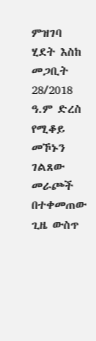ምዝገባ ሂደት እስከ መጋቢት 28/2018 ዓ.ም ድረስ የሚቆይ መኾኑን ገልጸው መራጮች በተቀመጠው ጊዜ ውስጥ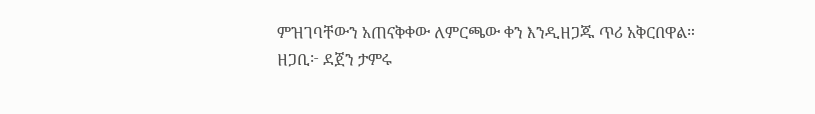ምዝገባቸውን አጠናቅቀው ለምርጫው ቀን እንዲዘጋጁ ጥሪ አቅርበዋል።
ዘጋቢ፦ ደጀን ታምሩ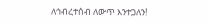ለኅብረተሰብ ለውጥ እንተጋለን!